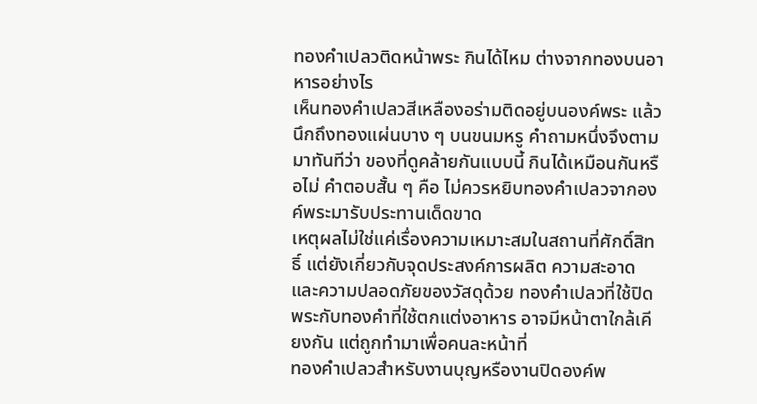ทองคำเปลวติดหน้าพระ กินได้ไหม ต่างจากทองบนอาหารอย่างไร
เห็นทองคำเปลวสีเหลืองอร่ามติดอยู่บนองค์พระ แล้วนึกถึงทองแผ่นบาง ๆ บนขนมหรู คำถามหนึ่งจึงตามมาทันทีว่า ของที่ดูคล้ายกันแบบนี้ กินได้เหมือนกันหรือไม่ คำตอบสั้น ๆ คือ ไม่ควรหยิบทองคำเปลวจากองค์พระมารับประทานเด็ดขาด
เหตุผลไม่ใช่แค่เรื่องความเหมาะสมในสถานที่ศักดิ์สิทธิ์ แต่ยังเกี่ยวกับจุดประสงค์การผลิต ความสะอาด และความปลอดภัยของวัสดุด้วย ทองคำเปลวที่ใช้ปิดพระกับทองคำที่ใช้ตกแต่งอาหาร อาจมีหน้าตาใกล้เคียงกัน แต่ถูกทำมาเพื่อคนละหน้าที่
ทองคำเปลวสำหรับงานบุญหรืองานปิดองค์พ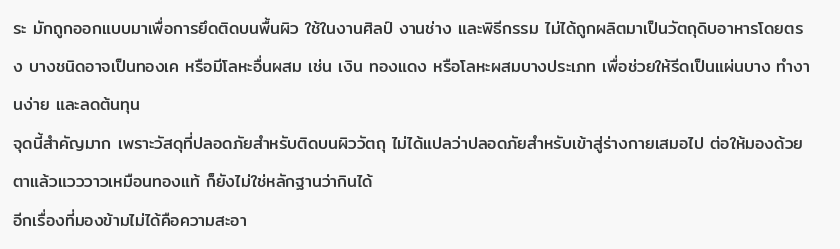ระ มักถูกออกแบบมาเพื่อการยึดติดบนพื้นผิว ใช้ในงานศิลป์ งานช่าง และพิธีกรรม ไม่ได้ถูกผลิตมาเป็นวัตถุดิบอาหารโดยตรง บางชนิดอาจเป็นทองเค หรือมีโลหะอื่นผสม เช่น เงิน ทองแดง หรือโลหะผสมบางประเภท เพื่อช่วยให้รีดเป็นแผ่นบาง ทำงานง่าย และลดต้นทุน
จุดนี้สำคัญมาก เพราะวัสดุที่ปลอดภัยสำหรับติดบนผิววัตถุ ไม่ได้แปลว่าปลอดภัยสำหรับเข้าสู่ร่างกายเสมอไป ต่อให้มองด้วยตาแล้วแวววาวเหมือนทองแท้ ก็ยังไม่ใช่หลักฐานว่ากินได้
อีกเรื่องที่มองข้ามไม่ได้คือความสะอา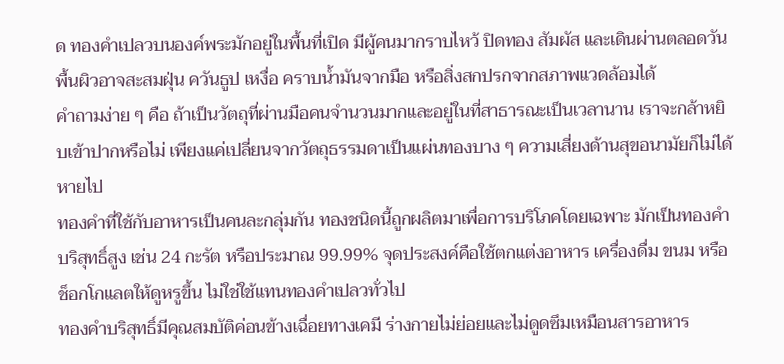ด ทองคำเปลวบนองค์พระมักอยู่ในพื้นที่เปิด มีผู้คนมากราบไหว้ ปิดทอง สัมผัส และเดินผ่านตลอดวัน พื้นผิวอาจสะสมฝุ่น ควันธูป เหงื่อ คราบน้ำมันจากมือ หรือสิ่งสกปรกจากสภาพแวดล้อมได้
คำถามง่าย ๆ คือ ถ้าเป็นวัตถุที่ผ่านมือคนจำนวนมากและอยู่ในที่สาธารณะเป็นเวลานาน เราจะกล้าหยิบเข้าปากหรือไม่ เพียงแค่เปลี่ยนจากวัตถุธรรมดาเป็นแผ่นทองบาง ๆ ความเสี่ยงด้านสุขอนามัยก็ไม่ได้หายไป
ทองคำที่ใช้กับอาหารเป็นคนละกลุ่มกัน ทองชนิดนี้ถูกผลิตมาเพื่อการบริโภคโดยเฉพาะ มักเป็นทองคำบริสุทธิ์สูง เช่น 24 กะรัต หรือประมาณ 99.99% จุดประสงค์คือใช้ตกแต่งอาหาร เครื่องดื่ม ขนม หรือช็อกโกแลตให้ดูหรูขึ้น ไม่ใช่ใช้แทนทองคำเปลวทั่วไป
ทองคำบริสุทธิ์มีคุณสมบัติค่อนข้างเฉื่อยทางเคมี ร่างกายไม่ย่อยและไม่ดูดซึมเหมือนสารอาหาร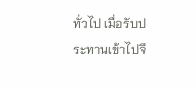ทั่วไป เมื่อรับประทานเข้าไปจึ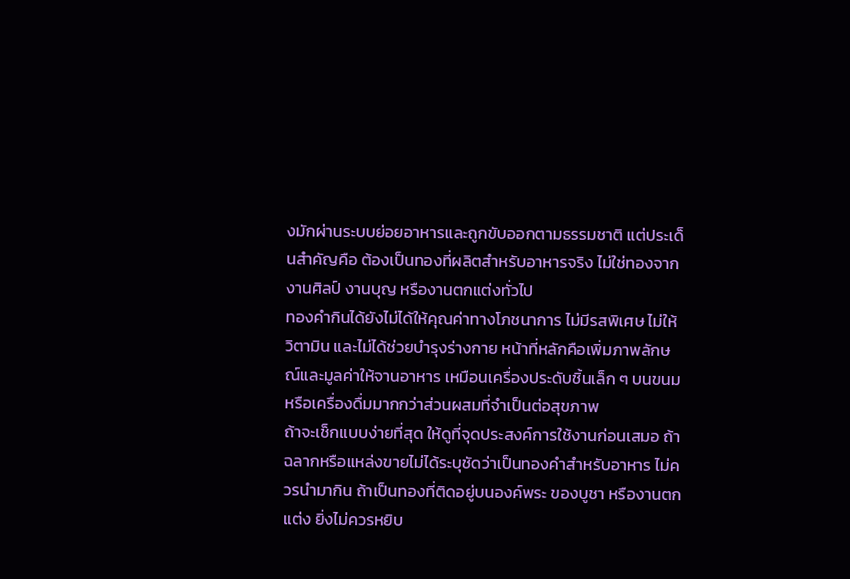งมักผ่านระบบย่อยอาหารและถูกขับออกตามธรรมชาติ แต่ประเด็นสำคัญคือ ต้องเป็นทองที่ผลิตสำหรับอาหารจริง ไม่ใช่ทองจากงานศิลป์ งานบุญ หรืองานตกแต่งทั่วไป
ทองคำกินได้ยังไม่ได้ให้คุณค่าทางโภชนาการ ไม่มีรสพิเศษ ไม่ให้วิตามิน และไม่ได้ช่วยบำรุงร่างกาย หน้าที่หลักคือเพิ่มภาพลักษณ์และมูลค่าให้จานอาหาร เหมือนเครื่องประดับชิ้นเล็ก ๆ บนขนมหรือเครื่องดื่มมากกว่าส่วนผสมที่จำเป็นต่อสุขภาพ
ถ้าจะเช็กแบบง่ายที่สุด ให้ดูที่จุดประสงค์การใช้งานก่อนเสมอ ถ้าฉลากหรือแหล่งขายไม่ได้ระบุชัดว่าเป็นทองคำสำหรับอาหาร ไม่ควรนำมากิน ถ้าเป็นทองที่ติดอยู่บนองค์พระ ของบูชา หรืองานตกแต่ง ยิ่งไม่ควรหยิบ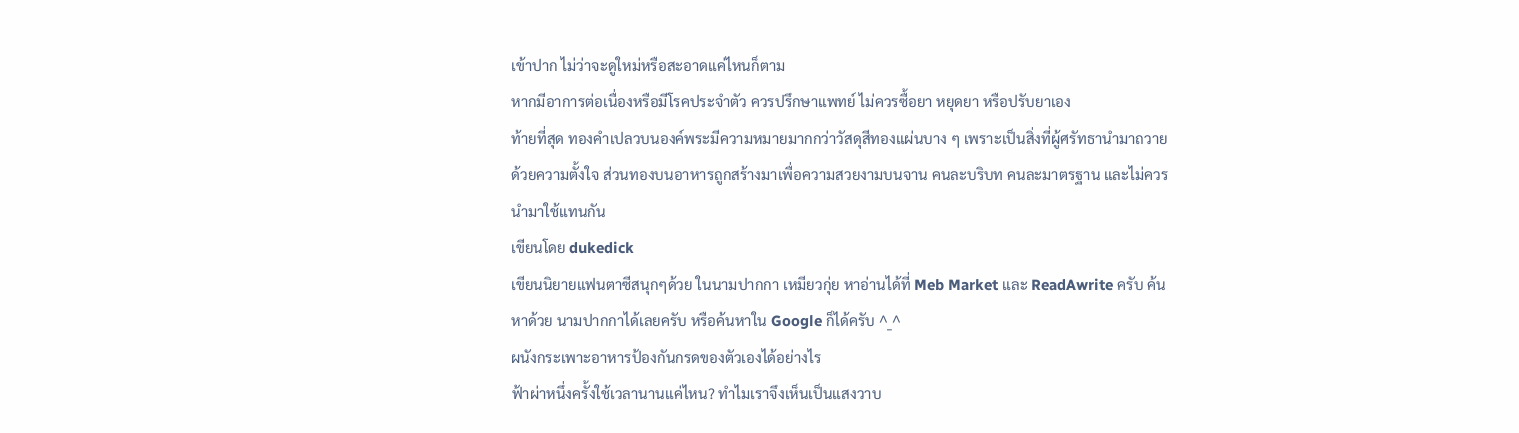เข้าปาก ไม่ว่าจะดูใหม่หรือสะอาดแค่ไหนก็ตาม
หากมีอาการต่อเนื่องหรือมีโรคประจำตัว ควรปรึกษาแพทย์ ไม่ควรซื้อยา หยุดยา หรือปรับยาเอง
ท้ายที่สุด ทองคำเปลวบนองค์พระมีความหมายมากกว่าวัสดุสีทองแผ่นบาง ๆ เพราะเป็นสิ่งที่ผู้ศรัทธานำมาถวายด้วยความตั้งใจ ส่วนทองบนอาหารถูกสร้างมาเพื่อความสวยงามบนจาน คนละบริบท คนละมาตรฐาน และไม่ควรนำมาใช้แทนกัน
เขียนโดย dukedick
เขียนนิยายแฟนตาซีสนุกๆด้วย ในนามปากกา เหมียวกุ่ย หาอ่านได้ที่ Meb Market และ ReadAwrite ครับ ค้นหาด้วย นามปากกาได้เลยครับ หรือค้นหาใน Google ก็ได้ครับ ^_^
ผนังกระเพาะอาหารป้องกันกรดของตัวเองได้อย่างไร
ฟ้าผ่าหนึ่งครั้งใช้เวลานานแค่ไหน? ทำไมเราจึงเห็นเป็นแสงวาบ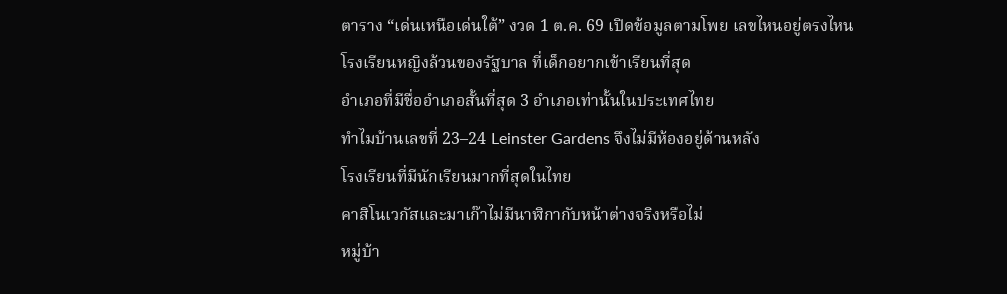ตาราง “เด่นเหนือเด่นใต้” งวด 1 ต.ค. 69 เปิดข้อมูลตามโพย เลขไหนอยู่ตรงไหน
โรงเรียนหญิงล้วนของรัฐบาล ที่เด็กอยากเข้าเรียนที่สุด
อำเภอที่มีชื่ออำเภอสั้นที่สุด 3 อำเภอเท่านั้นในประเทศไทย
ทำไมบ้านเลขที่ 23–24 Leinster Gardens จึงไม่มีห้องอยู่ด้านหลัง
โรงเรียนที่มีนักเรียนมากที่สุดในไทย
คาสิโนเวกัสและมาเก๊าไม่มีนาฬิกากับหน้าต่างจริงหรือไม่
หมู่บ้า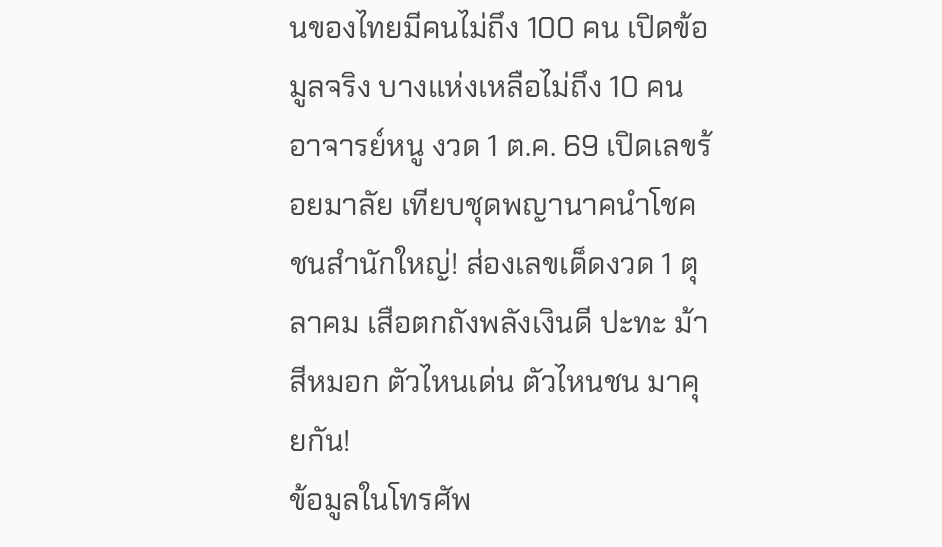นของไทยมีคนไม่ถึง 100 คน เปิดข้อมูลจริง บางแห่งเหลือไม่ถึง 10 คน
อาจารย์หนู งวด 1 ต.ค. 69 เปิดเลขร้อยมาลัย เทียบชุดพญานาคนำโชค
ชนสำนักใหญ่! ส่องเลขเด็ดงวด 1 ตุลาคม เสือตกถังพลังเงินดี ปะทะ ม้าสีหมอก ตัวไหนเด่น ตัวไหนชน มาคุยกัน!
ข้อมูลในโทรศัพ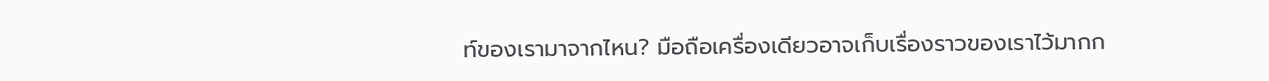ท์ของเรามาจากไหน? มือถือเครื่องเดียวอาจเก็บเรื่องราวของเราไว้มากก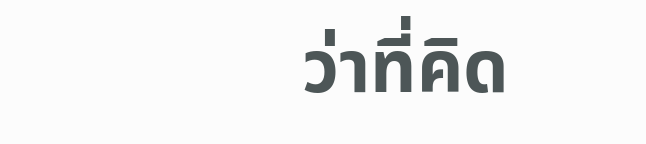ว่าที่คิด